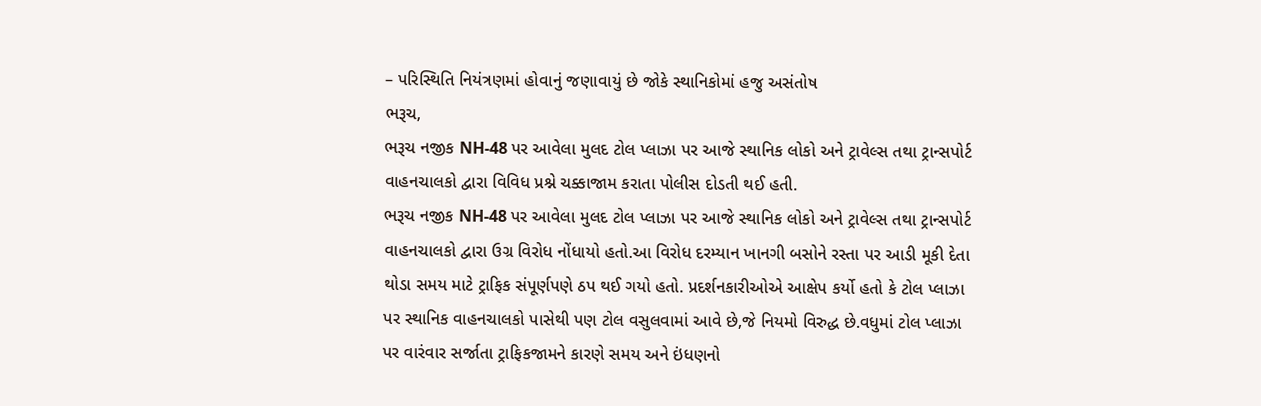– પરિસ્થિતિ નિયંત્રણમાં હોવાનું જણાવાયું છે જોકે સ્થાનિકોમાં હજુ અસંતોષ
ભરૂચ,
ભરૂચ નજીક NH-48 પર આવેલા મુલદ ટોલ પ્લાઝા પર આજે સ્થાનિક લોકો અને ટ્રાવેલ્સ તથા ટ્રાન્સપોર્ટ વાહનચાલકો દ્વારા વિવિધ પ્રશ્ને ચક્કાજામ કરાતા પોલીસ દોડતી થઈ હતી.
ભરૂચ નજીક NH-48 પર આવેલા મુલદ ટોલ પ્લાઝા પર આજે સ્થાનિક લોકો અને ટ્રાવેલ્સ તથા ટ્રાન્સપોર્ટ વાહનચાલકો દ્વારા ઉગ્ર વિરોધ નોંધાયો હતો.આ વિરોધ દરમ્યાન ખાનગી બસોને રસ્તા પર આડી મૂકી દેતા થોડા સમય માટે ટ્રાફિક સંપૂર્ણપણે ઠપ થઈ ગયો હતો. પ્રદર્શનકારીઓએ આક્ષેપ કર્યો હતો કે ટોલ પ્લાઝા પર સ્થાનિક વાહનચાલકો પાસેથી પણ ટોલ વસુલવામાં આવે છે,જે નિયમો વિરુદ્ધ છે.વધુમાં ટોલ પ્લાઝા પર વારંવાર સર્જાતા ટ્રાફિકજામને કારણે સમય અને ઇંધણનો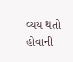વ્યય થતો હોવાની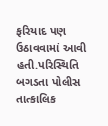ફરિયાદ પણ ઉઠાવવામાં આવી હતી.પરિસ્થિતિ બગડતા પોલીસ તાત્કાલિક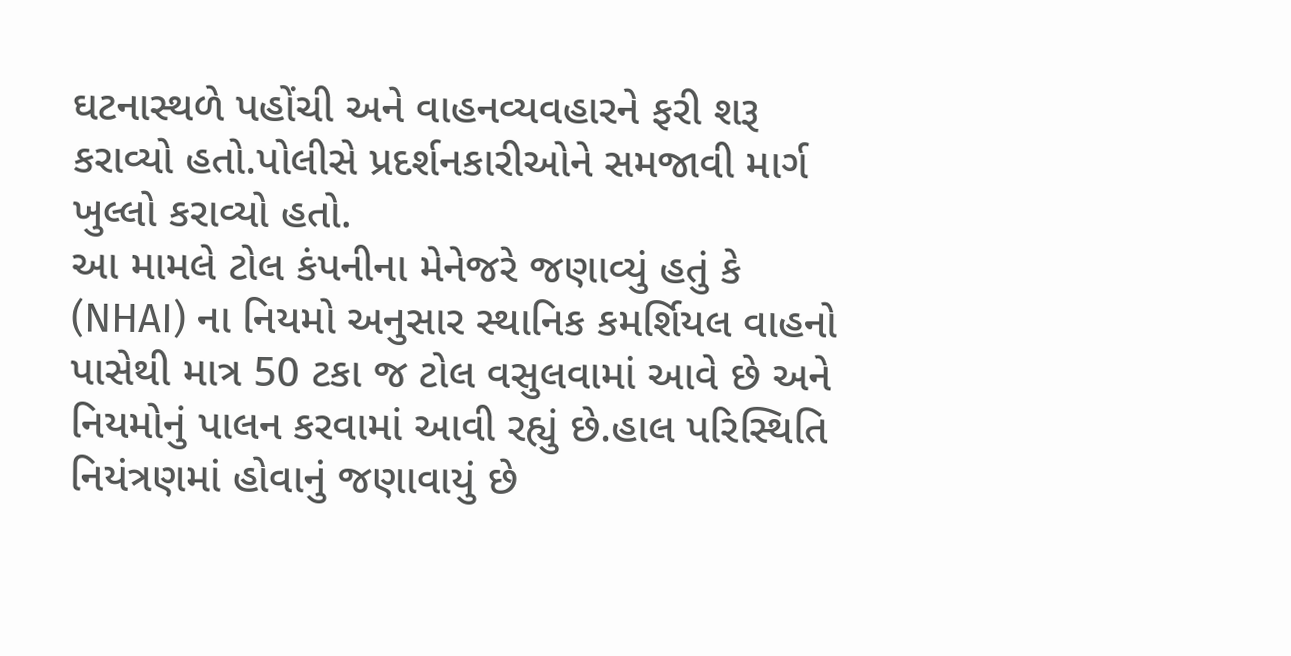ઘટનાસ્થળે પહોંચી અને વાહનવ્યવહારને ફરી શરૂ કરાવ્યો હતો.પોલીસે પ્રદર્શનકારીઓને સમજાવી માર્ગ ખુલ્લો કરાવ્યો હતો.
આ મામલે ટોલ કંપનીના મેનેજરે જણાવ્યું હતું કે (NHAI) ના નિયમો અનુસાર સ્થાનિક કમર્શિયલ વાહનો પાસેથી માત્ર 50 ટકા જ ટોલ વસુલવામાં આવે છે અને નિયમોનું પાલન કરવામાં આવી રહ્યું છે.હાલ પરિસ્થિતિ નિયંત્રણમાં હોવાનું જણાવાયું છે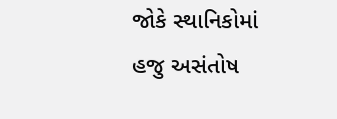જોકે સ્થાનિકોમાં હજુ અસંતોષ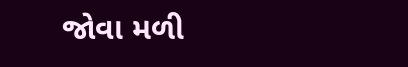જોવા મળી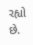રહ્યો છે.